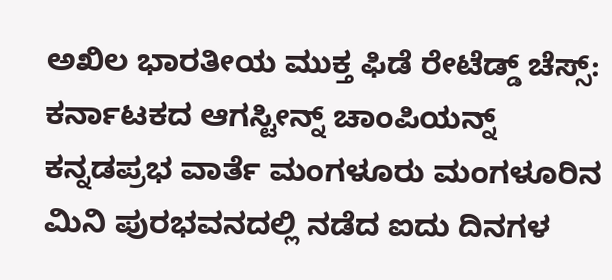ಅಖಿಲ ಭಾರತೀಯ ಮುಕ್ತ ಫಿಡೆ ರೇಟೆಡ್ಡ್ ಚೆಸ್ಸ್: ಕರ್ನಾಟಕದ ಆಗಸ್ಟೀನ್ನ್ ಚಾಂಪಿಯನ್ನ್
ಕನ್ನಡಪ್ರಭ ವಾರ್ತೆ ಮಂಗಳೂರು ಮಂಗಳೂರಿನ ಮಿನಿ ಪುರಭವನದಲ್ಲಿ ನಡೆದ ಐದು ದಿನಗಳ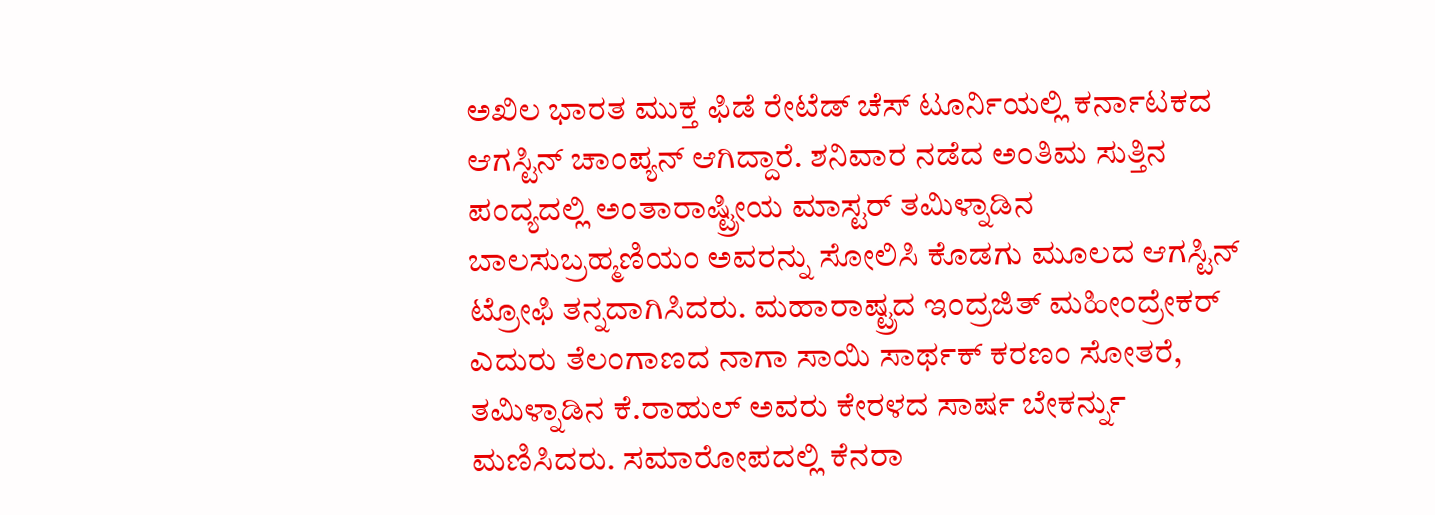ಅಖಿಲ ಭಾರತ ಮುಕ್ತ ಫಿಡೆ ರೇಟೆಡ್ ಚೆಸ್ ಟೂರ್ನಿಯಲ್ಲಿ ಕರ್ನಾಟಕದ ಆಗಸ್ಟಿನ್ ಚಾಂಪ್ಯನ್ ಆಗಿದ್ದಾರೆ. ಶನಿವಾರ ನಡೆದ ಅಂತಿಮ ಸುತ್ತಿನ ಪಂದ್ಯದಲ್ಲಿ ಅಂತಾರಾಷ್ಟ್ರೀಯ ಮಾಸ್ಟರ್ ತಮಿಳ್ನಾಡಿನ ಬಾಲಸುಬ್ರಹ್ಮಣಿಯಂ ಅವರನ್ನು ಸೋಲಿಸಿ ಕೊಡಗು ಮೂಲದ ಆಗಸ್ಟಿನ್ ಟ್ರೋಫಿ ತನ್ನದಾಗಿಸಿದರು. ಮಹಾರಾಷ್ಟ್ರದ ಇಂದ್ರಜಿತ್ ಮಹೀಂದ್ರೇಕರ್ ಎದುರು ತೆಲಂಗಾಣದ ನಾಗಾ ಸಾಯಿ ಸಾರ್ಥಕ್ ಕರಣಂ ಸೋತರೆ, ತಮಿಳ್ನಾಡಿನ ಕೆ.ರಾಹುಲ್ ಅವರು ಕೇರಳದ ಸಾರ್ಷ ಬೇಕರ್ನ್ನು ಮಣಿಸಿದರು. ಸಮಾರೋಪದಲ್ಲಿ ಕೆನರಾ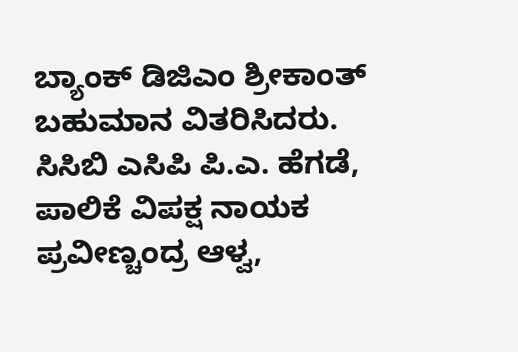ಬ್ಯಾಂಕ್ ಡಿಜಿಎಂ ಶ್ರೀಕಾಂತ್ ಬಹುಮಾನ ವಿತರಿಸಿದರು. ಸಿಸಿಬಿ ಎಸಿಪಿ ಪಿ.ಎ. ಹೆಗಡೆ, ಪಾಲಿಕೆ ವಿಪಕ್ಷ ನಾಯಕ ಪ್ರವೀಣ್ಚಂದ್ರ ಆಳ್ವ,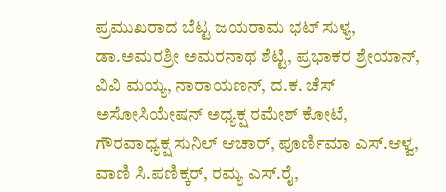ಪ್ರಮುಖರಾದ ಬೆಟ್ಟ ಜಯರಾಮ ಭಟ್ ಸುಳ್ಯ, ಡಾ.ಅಮರಶ್ರೀ ಅಮರನಾಥ ಶೆಟ್ಟಿ, ಪ್ರಭಾಕರ ಶ್ರೇಯಾನ್, ವಿವಿ ಮಯ್ಯ, ನಾರಾಯಣನ್, ದ.ಕ. ಚೆಸ್ ಅಸೋಸಿಯೇಷನ್ ಅಧ್ಯಕ್ಷ ರಮೇಶ್ ಕೋಟೆ, ಗೌರವಾಧ್ಯಕ್ಷ ಸುನಿಲ್ ಆಚಾರ್, ಪೂರ್ಣಿಮಾ ಎಸ್.ಆಳ್ವ, ವಾಣಿ ಸಿ.ಪಣಿಕ್ಕರ್, ರಮ್ಯ ಎಸ್.ರೈ,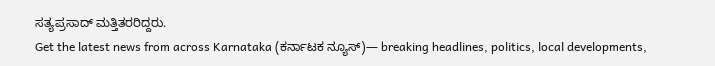ಸತ್ಯಪ್ರಸಾದ್ ಮತ್ತಿತರರಿದ್ದರು.
Get the latest news from across Karnataka (ಕರ್ನಾಟಕ ನ್ಯೂಸ್)— breaking headlines, politics, local developments,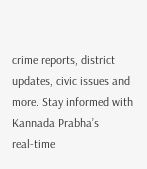crime reports, district updates, civic issues and more. Stay informed with Kannada Prabha’s real‑time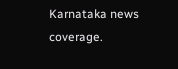Karnataka news coverage.